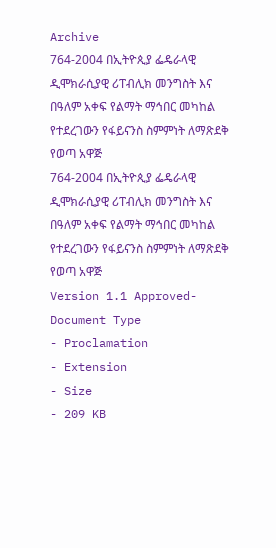Archive
764-2004 በኢትዮጲያ ፌዴራላዊ ዲሞክራሲያዊ ሪፐብሊክ መንግስት እና በዓለም አቀፍ የልማት ማኅበር መካከል የተደረገውን የፋይናንስ ስምምነት ለማጽደቅ የወጣ አዋጅ
764-2004 በኢትዮጲያ ፌዴራላዊ ዲሞክራሲያዊ ሪፐብሊክ መንግስት እና በዓለም አቀፍ የልማት ማኅበር መካከል የተደረገውን የፋይናንስ ስምምነት ለማጽደቅ የወጣ አዋጅ
Version 1.1 Approved- Document Type
- Proclamation
- Extension
- Size
- 209 KB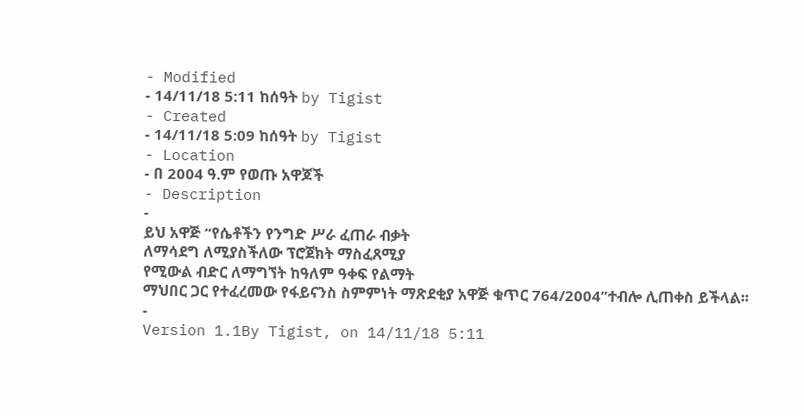- Modified
- 14/11/18 5:11 ከሰዓት by Tigist
- Created
- 14/11/18 5:09 ከሰዓት by Tigist
- Location
- በ 2004 ዓ.ም የወጡ አዋጆች
- Description
-
ይህ አዋጅ “የሴቶችን የንግድ ሥራ ፈጠራ ብቃት
ለማሳደግ ለሚያስችለው ፕሮጀክት ማስፈጸሚያ
የሚውል ብድር ለማግኘት ከዓለም ዓቀፍ የልማት
ማህበር ጋር የተፈረመው የፋይናንስ ስምምነት ማጽደቂያ አዋጅ ቁጥር 764/2004”ተብሎ ሊጠቀስ ይችላል፡፡
-
Version 1.1By Tigist, on 14/11/18 5:11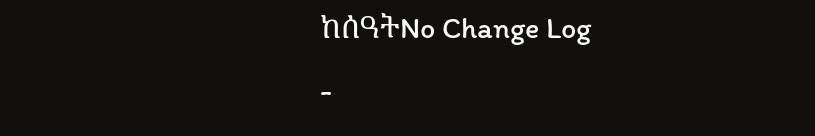ከሰዓትNo Change Log
-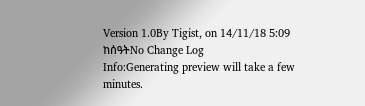Version 1.0By Tigist, on 14/11/18 5:09 ከሰዓትNo Change Log
Info:Generating preview will take a few minutes.